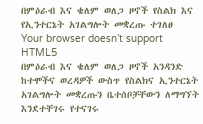በምዕራብ እና ቄለም ወለጋ ዞኖች የስልክ እና የኢንተርኔት አገልግሎት መቋረጡ ተገለፀ
Your browser doesn’t support HTML5
በምዕራብ እና ቄለም ወለጋ ዞኖች አንዳንድ ከተሞችና ወረዳዎች ውስጥ የስልክና ኢንተርኔት አገልግሎት መቋረጡን ቤተሰቦቻቸውን ለማግኘት እንደተቸገሩ የተናገሩ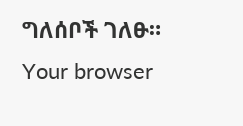ግለሰቦች ገለፁ።
Your browser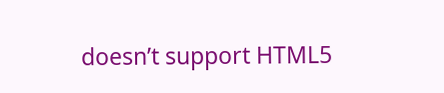doesn’t support HTML5